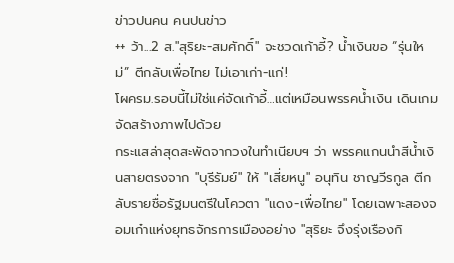ข่าวปนคน คนปนข่าว
++ ว้า...2 ส."สุริยะ-สมศักดิ์" จะชวดเก้าอี้? น้ำเงินขอ “รุ่นใหม่” ตีกลับเพื่อไทย ไม่เอาเก่า-แก่!
โผครม.รอบนี้ไม่ใช่แค่จัดเก้าอี้…แต่เหมือนพรรคน้ำเงิน เดินเกมจัดสร้างภาพไปด้วย
กระแสล่าสุดสะพัดจากวงในทำเนียบฯ ว่า พรรคแกนนำสีน้ำเงินสายตรงจาก "บุรีรัมย์" ให้ "เสี่ยหนู" อนุทิน ชาญวีรกูล ตีกลับรายชื่อรัฐมนตรีในโควตา "แดง-เพื่อไทย" โดยเฉพาะสองจอมเก๋าแห่งยุทธจักรการเมืองอย่าง "สุริยะ จึงรุ่งเรืองกิ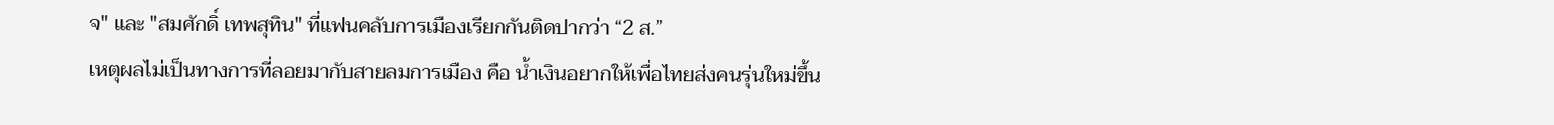จ" และ "สมศักดิ์ เทพสุทิน" ที่แฟนคลับการเมืองเรียกกันติดปากว่า “2 ส.”
เหตุผลไม่เป็นทางการที่ลอยมากับสายลมการเมือง คือ น้ำเงินอยากให้เพื่อไทยส่งคนรุ่นใหม่ขึ้น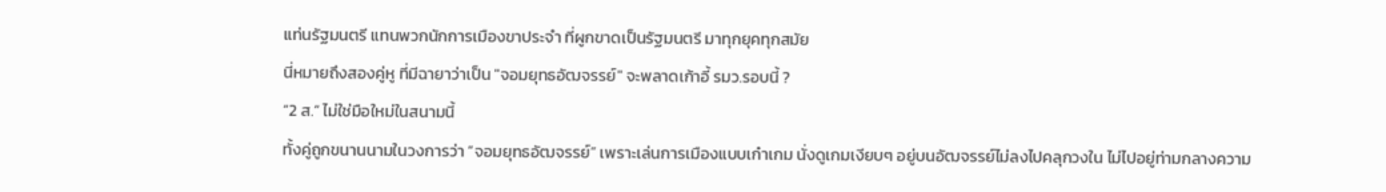แท่นรัฐมนตรี แทนพวกนักการเมืองขาประจำ ที่ผูกขาดเป็นรัฐมนตรี มาทุกยุคทุกสมัย
นี่หมายถึงสองคู่หู ที่มีฉายาว่าเป็น "จอมยุทธอัฒจรรย์" จะพลาดเก้าอี้ รมว.รอบนี้ ?
“2 ส.” ไม่ใช่มือใหม่ในสนามนี้
ทั้งคู่ถูกขนานนามในวงการว่า “จอมยุทธอัฒจรรย์” เพราะเล่นการเมืองแบบเก๋าเกม นั่งดูเกมเงียบๆ อยู่บนอัฒจรรย์ไม่ลงไปคลุกวงใน ไม่ไปอยู่ท่ามกลางความ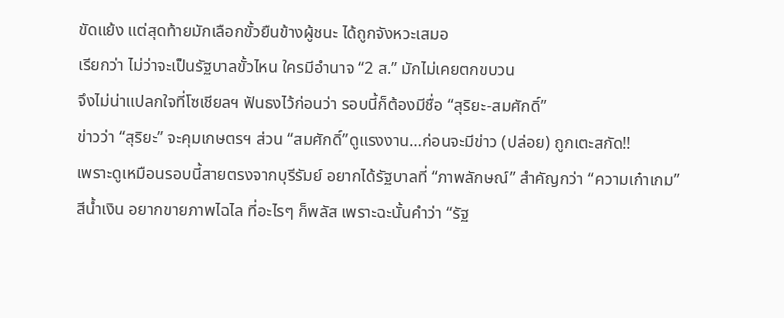ขัดแย้ง แต่สุดท้ายมักเลือกขั้วยืนข้างผู้ชนะ ได้ถูกจังหวะเสมอ
เรียกว่า ไม่ว่าจะเป็นรัฐบาลขั้วไหน ใครมีอำนาจ “2 ส.” มักไม่เคยตกขบวน
จึงไม่น่าแปลกใจที่โซเชียลฯ ฟันธงไว้ก่อนว่า รอบนี้ก็ต้องมีชื่อ “สุริยะ-สมศักดิ์”
ข่าวว่า “สุริยะ” จะคุมเกษตรฯ ส่วน “สมศักดิ์”ดูแรงงาน…ก่อนจะมีข่าว (ปล่อย) ถูกเตะสกัด!!
เพราะดูเหมือนรอบนี้สายตรงจากบุรีรัมย์ อยากได้รัฐบาลที่ “ภาพลักษณ์” สำคัญกว่า “ความเก๋าเกม”
สีน้ำเงิน อยากขายภาพไฉไล ที่อะไรๆ ก็พลัส เพราะฉะนั้นคำว่า “รัฐ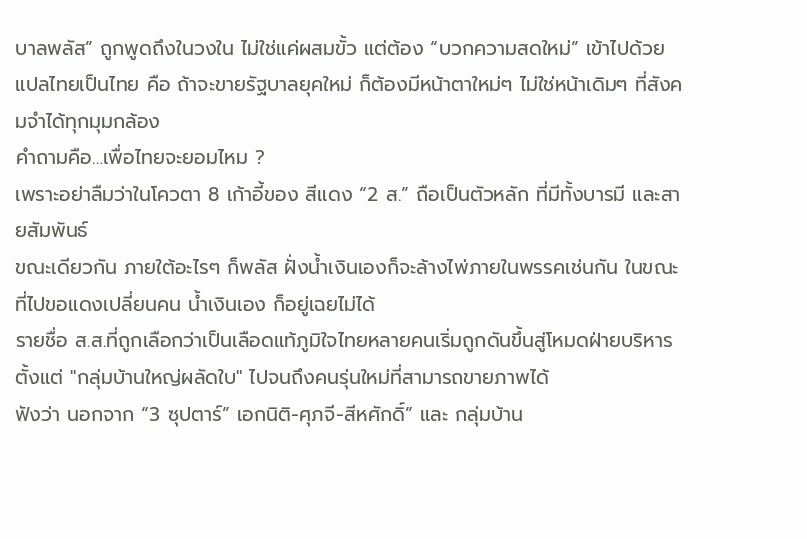บาลพลัส” ถูกพูดถึงในวงใน ไม่ใช่แค่ผสมขั้ว แต่ต้อง “บวกความสดใหม่” เข้าไปด้วย
แปลไทยเป็นไทย คือ ถ้าจะขายรัฐบาลยุคใหม่ ก็ต้องมีหน้าตาใหม่ๆ ไม่ใช่หน้าเดิมๆ ที่สังคมจำได้ทุกมุมกล้อง
คำถามคือ…เพื่อไทยจะยอมไหม ?
เพราะอย่าลืมว่าในโควตา 8 เก้าอี้ของ สีแดง “2 ส.” ถือเป็นตัวหลัก ที่มีทั้งบารมี และสายสัมพันธ์
ขณะเดียวกัน ภายใต้อะไรๆ ก็พลัส ฝั่งน้ำเงินเองก็จะล้างไพ่ภายในพรรคเช่นกัน ในขณะที่ไปขอแดงเปลี่ยนคน น้ำเงินเอง ก็อยู่เฉยไม่ได้
รายชื่อ ส.ส.ที่ถูกเลือกว่าเป็นเลือดแท้ภูมิใจไทยหลายคนเริ่มถูกดันขึ้นสู่โหมดฝ่ายบริหาร
ตั้งแต่ "กลุ่มบ้านใหญ่ผลัดใบ" ไปจนถึงคนรุ่นใหม่ที่สามารถขายภาพได้
ฟังว่า นอกจาก “3 ซุปตาร์” เอกนิติ-ศุภจี-สีหศักดิ์” และ กลุ่มบ้าน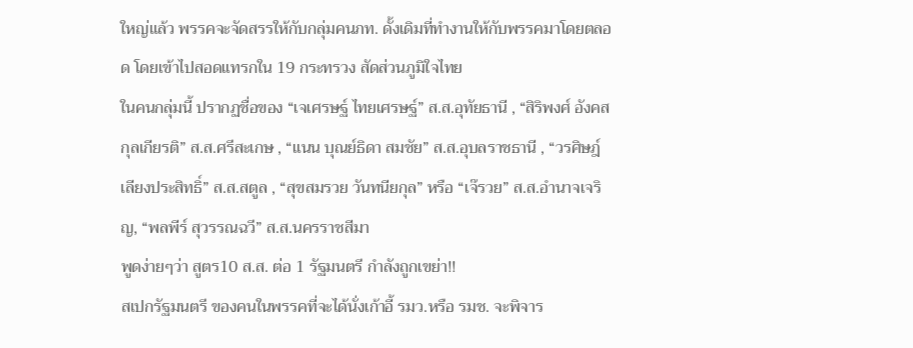ใหญ่แล้ว พรรคจะจัดสรรให้กับกลุ่มคนภท. ดั้งเดิมที่ทำงานให้กับพรรคมาโดยตลอด โดยเข้าไปสอดแทรกใน 19 กระทรวง สัดส่วนภูมิใจไทย
ในคนกลุ่มนี้ ปรากฏชื่อของ “เจเศรษฐ์ ไทยเศรษฐ์” ส.ส.อุทัยธานี , “สิริพงศ์ อังคสกุลเกียรติ” ส.ส.ศรีสะเกษ , “แนน บุณย์ธิดา สมชัย” ส.ส.อุบลราชธานี , “วรศิษฎ์ เลียงประสิทธิ์” ส.ส.สตูล , “สุขสมรวย วันทนียกุล” หรือ “เจ๊รวย” ส.ส.อำนาจเจริญ, “พลพีร์ สุวรรณฉวี” ส.ส.นครราชสีมา
พูดง่ายๆว่า สูตร10 ส.ส. ต่อ 1 รัฐมนตรี กำลังถูกเขย่า!!
สเปกรัฐมนตรี ของคนในพรรคที่จะได้นั่งเก้าอี้ รมว.หรือ รมช. จะพิจาร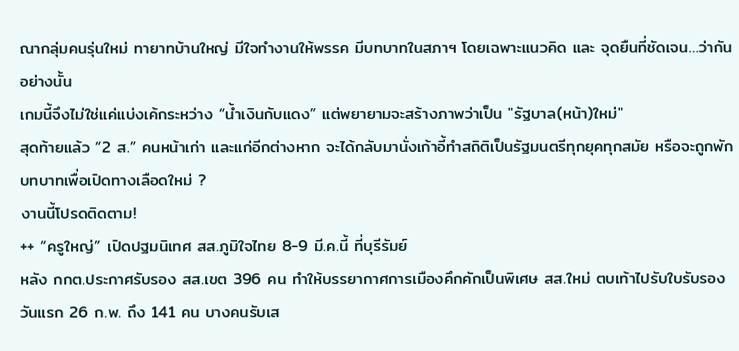ณากลุ่มคนรุ่นใหม่ ทายาทบ้านใหญ่ มีใจทำงานให้พรรค มีบทบาทในสภาฯ โดยเฉพาะแนวคิด และ จุดยืนที่ชัดเจน…ว่ากันอย่างนั้น
เกมนี้จึงไม่ใช่แค่แบ่งเค้กระหว่าง “น้ำเงินกับแดง” แต่พยายามจะสร้างภาพว่าเป็น "รัฐบาล(หน้า)ใหม่"
สุดท้ายแล้ว “2 ส.” คนหน้าเก่า และแก่อีกต่างหาก จะได้กลับมานั่งเก้าอี้ทำสถิติเป็นรัฐมนตรีทุกยุคทุกสมัย หรือจะถูกพักบทบาทเพื่อเปิดทางเลือดใหม่ ?
งานนี้โปรดติดตาม!
++ “ครูใหญ่” เปิดปฐมนิเทศ สส.ภูมิใจไทย 8-9 มี.ค.นี้ ที่บุรีรัมย์
หลัง กกต.ประกาศรับรอง สส.เขต 396 คน ทำให้บรรยากาศการเมืองคึกคักเป็นพิเศษ สส.ใหม่ ตบเท้าไปรับใบรับรองวันแรก 26 ก.พ. ถึง 141 คน บางคนรับเส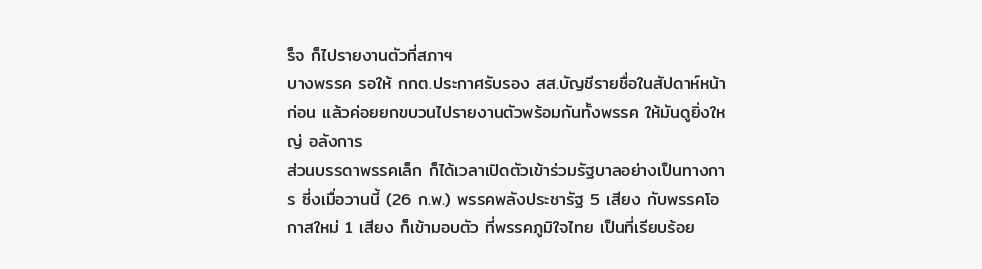ร็จ ก็ไปรายงานตัวที่สภาฯ
บางพรรค รอให้ กกต.ประกาศรับรอง สส.บัญชีรายชื่อในสัปดาห์หน้าก่อน แล้วค่อยยกขบวนไปรายงานตัวพร้อมกันทั้งพรรค ให้มันดูยิ่งใหญ่ อลังการ
ส่วนบรรดาพรรคเล็ก ก็ได้เวลาเปิดตัวเข้าร่วมรัฐบาลอย่างเป็นทางการ ซี่งเมื่อวานนี้ (26 ก.พ.) พรรคพลังประชารัฐ 5 เสียง กับพรรคโอกาสใหม่ 1 เสียง ก็เข้ามอบตัว ที่พรรคภูมิใจไทย เป็นที่เรียบร้อย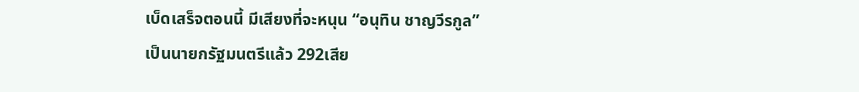เบ็ดเสร็จตอนนี้ มีเสียงที่จะหนุน “อนุทิน ชาญวีรกูล” เป็นนายกรัฐมนตรีแล้ว 292เสีย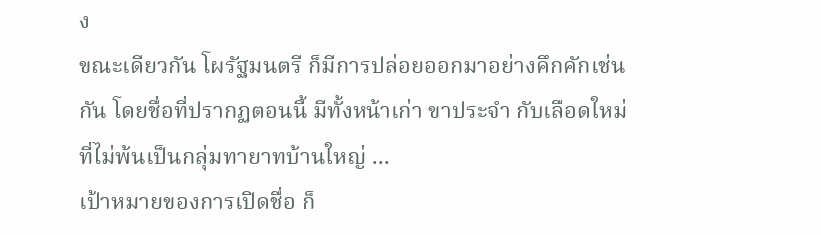ง
ขณะเดียวกัน โผรัฐมนตรี ก็มีการปล่อยออกมาอย่างคึกคักเช่นกัน โดยชื่อที่ปรากฏตอนนี้ มีทั้งหน้าเก่า ขาประจำ กับเลือดใหม่ ที่ไม่พ้นเป็นกลุ่มทายาทบ้านใหญ่ ...
เป้าหมายของการเปิดชื่อ ก็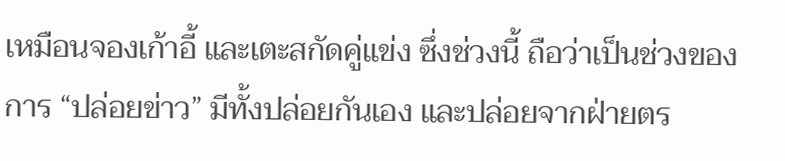เหมือนจองเก้าอี้ และเตะสกัดคู่แข่ง ซึ่งช่วงนี้ ถือว่าเป็นช่วงของการ “ปล่อยข่าว” มีทั้งปล่อยกันเอง และปล่อยจากฝ่ายตร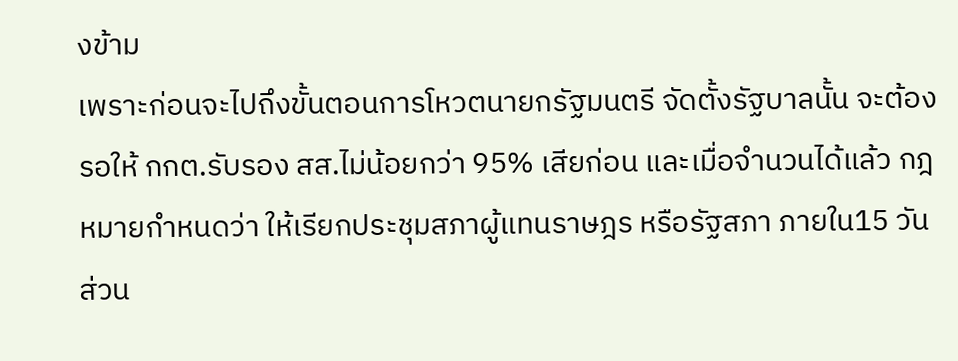งข้าม
เพราะก่อนจะไปถึงขั้นตอนการโหวตนายกรัฐมนตรี จัดตั้งรัฐบาลนั้น จะต้องรอให้ กกต.รับรอง สส.ไม่น้อยกว่า 95% เสียก่อน และเมื่อจำนวนได้แล้ว กฎหมายกำหนดว่า ให้เรียกประชุมสภาผู้แทนราษฎร หรือรัฐสภา ภายใน15 วัน ส่วน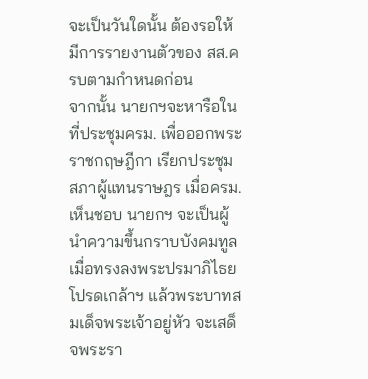จะเป็นวันใดนั้น ต้องรอให้มีการรายงานตัวของ สส.ครบตามกำหนดก่อน
จากนั้น นายกฯจะหารือในที่ประชุมครม. เพื่อออกพระราชกฤษฎีกา เรียกประชุมสภาผู้แทนราษฎร เมื่อครม. เห็นชอบ นายกฯ จะเป็นผู้นำความขึ้นกราบบังคมทูล เมื่อทรงลงพระปรมาภิไธย โปรดเกล้าฯ แล้วพระบาทสมเด็จพระเจ้าอยู่หัว จะเสด็จพระรา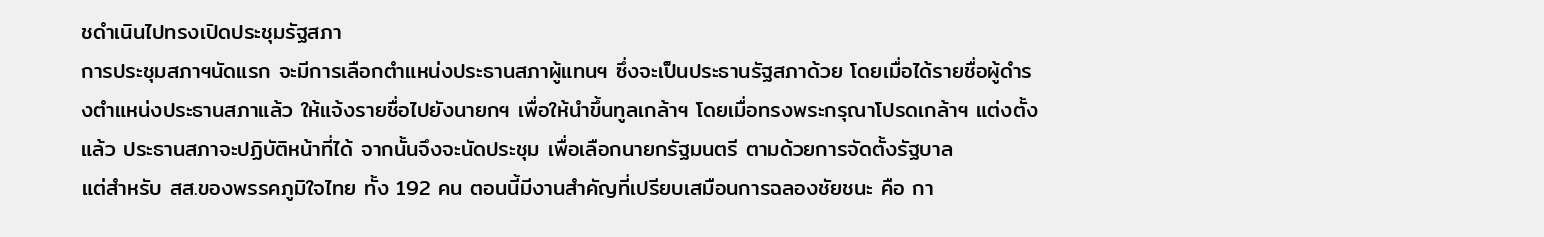ชดําเนินไปทรงเปิดประชุมรัฐสภา
การประชุมสภาฯนัดแรก จะมีการเลือกตำแหน่งประธานสภาผู้แทนฯ ซึ่งจะเป็นประธานรัฐสภาด้วย โดยเมื่อได้รายชื่อผู้ดำรงตำแหน่งประธานสภาแล้ว ให้แจ้งรายชื่อไปยังนายกฯ เพื่อให้นำขึ้นทูลเกล้าฯ โดยเมื่อทรงพระกรุณาโปรดเกล้าฯ แต่งตั้งแล้ว ประธานสภาจะปฏิบัติหน้าที่ได้ จากนั้นจึงจะนัดประชุม เพื่อเลือกนายกรัฐมนตรี ตามด้วยการจัดตั้งรัฐบาล
แต่สำหรับ สส.ของพรรคภูมิใจไทย ทั้ง 192 คน ตอนนี้มีงานสำคัญที่เปรียบเสมือนการฉลองชัยชนะ คือ กา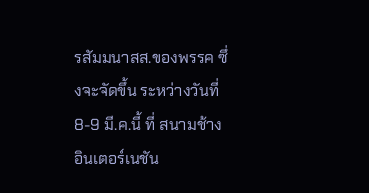รสัมมนาสส.ของพรรค ซึ่งจะจัดขึ้น ระหว่างวันที่ 8-9 มี.ค.นี้ ที่ สนามช้าง อินเตอร์เนชัน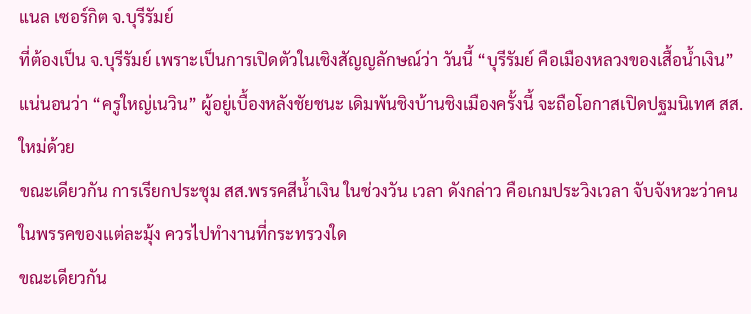แนล เซอร์กิต จ.บุรีรัมย์
ที่ต้องเป็น จ.บุรีรัมย์ เพราะเป็นการเปิดตัวในเชิงสัญญลักษณ์ว่า วันนี้ “บุรีรัมย์ คือเมืองหลวงของเสื้อน้ำเงิน”
แน่นอนว่า “ครูใหญ่เนวิน” ผู้อยู่เบื้องหลังชัยชนะ เดิมพันชิงบ้านชิงเมืองครั้งนี้ จะถือโอกาสเปิดปฐมนิเทศ สส.ใหม่ด้วย
ขณะเดียวกัน การเรียกประชุม สส.พรรคสีน้ำเงิน ในช่วงวัน เวลา ดังกล่าว คือเกมประวิงเวลา จับจังหวะว่าคนในพรรคของเเต่ละมุ้ง ควรไปทำงานที่กระทรวงใด
ขณะเดียวกัน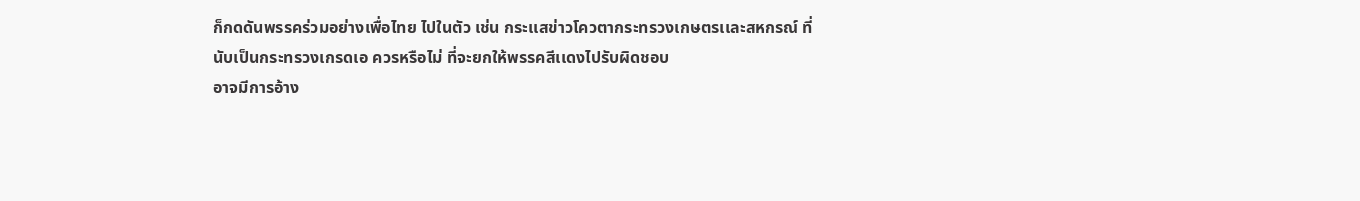ก็กดดันพรรคร่วมอย่างเพื่อไทย ไปในตัว เช่น กระเเสข่าวโควตากระทรวงเกษตรเเละสหกรณ์ ที่นับเป็นกระทรวงเกรดเอ ควรหรือไม่ ที่จะยกให้พรรคสีเเดงไปรับผิดชอบ
อาจมีการอ้าง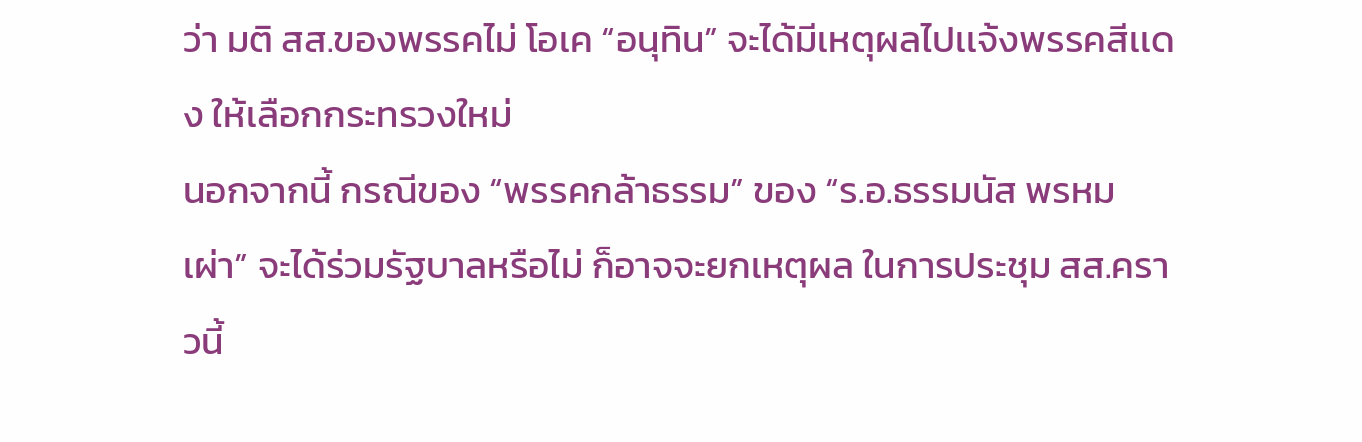ว่า มติ สส.ของพรรคไม่ โอเค “อนุทิน” จะได้มีเหตุผลไปเเจ้งพรรคสีเเดง ให้เลือกกระทรวงใหม่
นอกจากนี้ กรณีของ “พรรคกล้าธรรม” ของ “ร.อ.ธรรมนัส พรหมเผ่า” จะได้ร่วมรัฐบาลหรือไม่ ก็อาจจะยกเหตุผล ในการประชุม สส.คราวนี้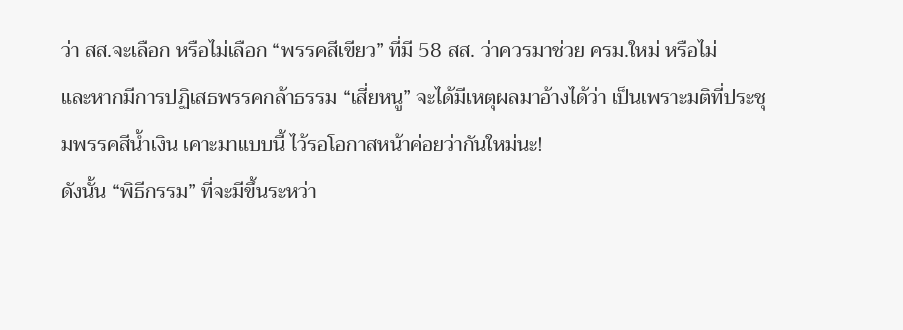ว่า สส.จะเลือก หรือไม่เลือก “พรรคสีเขียว” ที่มี 58 สส. ว่าควรมาช่วย ครม.ใหม่ หรือไม่
และหากมีการปฏิเสธพรรคกล้าธรรม “เสี่ยหนู” จะได้มีเหตุผลมาอ้างได้ว่า เป็นเพราะมติที่ประชุมพรรคสีน้ำเงิน เคาะมาแบบนี้ ไว้รอโอกาสหน้าค่อยว่ากันใหม่นะ!
ดังนั้น “พิธีกรรม” ที่จะมีขึ้นระหว่า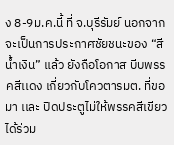ง 8-9ม.ค.นี้ ที่ จ.บุรีรัมย์ นอกจากจะเป็นการประกาศชัยชนะของ “สีน้ำเงิน” แล้ว ยังถือโอกาส บีบพรรคสีเเดง เกี่ยวกับโควตารมต. ที่ขอมา เเละ ปิดประตูไม่ให้พรรคสีเขียว ได้ร่วม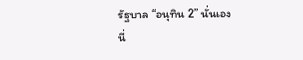รัฐบาล “อนุทิน 2” นั่นเอง
นี่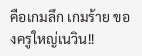คือเกมลึก เกมร้าย ของครูใหญ่เนวิน!!